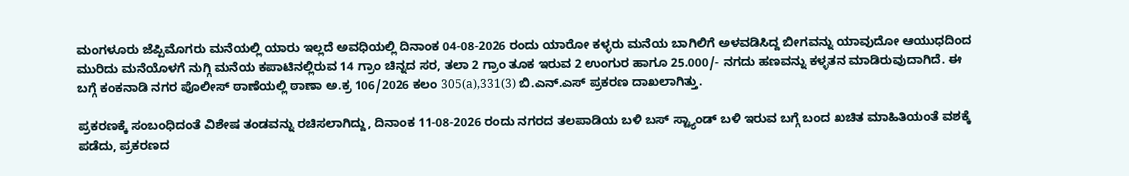ಮಂಗಳೂರು ಜೆಪ್ಪಿಮೊಗರು ಮನೆಯಲ್ಲಿ ಯಾರು ಇಲ್ಲದೆ ಅವಧಿಯಲ್ಲಿ ದಿನಾಂಕ 04-08-2026 ರಂದು ಯಾರೋ ಕಳ್ಳರು ಮನೆಯ ಬಾಗಿಲಿಗೆ ಅಳವಡಿಸಿದ್ದ ಬೀಗವನ್ನು ಯಾವುದೋ ಆಯುಧದಿಂದ ಮುರಿದು ಮನೆಯೊಳಗೆ ನುಗ್ಗಿ ಮನೆಯ ಕಪಾಟಿನಲ್ಲಿರುವ 14 ಗ್ರಾಂ ಚಿನ್ನದ ಸರ, ತಲಾ 2 ಗ್ರಾಂ ತೂಕ ಇರುವ 2 ಉಂಗುರ ಹಾಗೂ 25.000/- ನಗದು ಹಣವನ್ನು ಕಳ್ಳತನ ಮಾಡಿರುವುದಾಗಿದೆ. ಈ ಬಗ್ಗೆ ಕಂಕನಾಡಿ ನಗರ ಪೊಲೀಸ್ ಠಾಣೆಯಲ್ಲಿ ಠಾಣಾ ಅ.ಕ್ರ 106/2026 ಕಲಂ 305(a),331(3) ಬಿ.ಎನ್.ಎಸ್ ಪ್ರಕರಣ ದಾಖಲಾಗಿತ್ತು.

ಪ್ರಕರಣಕ್ಕೆ ಸಂಬಂಧಿದಂತೆ ವಿಶೇಷ ತಂಡವನ್ನು ರಚಿಸಲಾಗಿದ್ದು, ದಿನಾಂಕ 11-08-2026 ರಂದು ನಗರದ ತಲಪಾಡಿಯ ಬಳಿ ಬಸ್ ಸ್ಟ್ಯಾಂಡ್ ಬಳಿ ಇರುವ ಬಗ್ಗೆ ಬಂದ ಖಚಿತ ಮಾಹಿತಿಯಂತೆ ವಶಕ್ಕೆ ಪಡೆದು, ಪ್ರಕರಣದ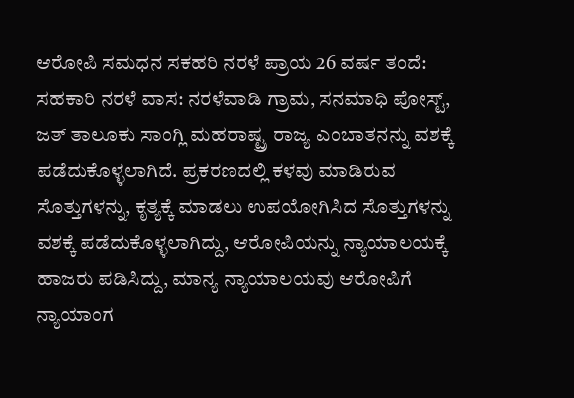ಆರೋಪಿ ಸಮಧನ ಸಕಹರಿ ನರಳೆ ಪ್ರಾಯ 26 ವರ್ಷ ತಂದೆ: ಸಹಕಾರಿ ನರಳೆ ವಾಸ: ನರಳೆವಾಡಿ ಗ್ರಾಮ, ಸನಮಾಧಿ ಪೋಸ್ಟ್, ಜತ್ ತಾಲೂಕು ಸಾಂಗ್ಲಿ ಮಹರಾಷ್ಟ್ರ ರಾಜ್ಯ ಎಂಬಾತನನ್ನು ವಶಕ್ಕೆ ಪಡೆದುಕೊಳ್ಳಲಾಗಿದೆ. ಪ್ರಕರಣದಲ್ಲಿ ಕಳವು ಮಾಡಿರುವ ಸೊತ್ತುಗಳನ್ನು, ಕೃತ್ಯಕ್ಕೆ ಮಾಡಲು ಉಪಯೋಗಿಸಿದ ಸೊತ್ತುಗಳನ್ನು ವಶಕ್ಕೆ ಪಡೆದುಕೊಳ್ಳಲಾಗಿದ್ದು, ಆರೋಪಿಯನ್ನು ನ್ಯಾಯಾಲಯಕ್ಕೆ ಹಾಜರು ಪಡಿಸಿದ್ದು, ಮಾನ್ಯ ನ್ಯಾಯಾಲಯವು ಆರೋಪಿಗೆ ನ್ಯಾಯಾಂಗ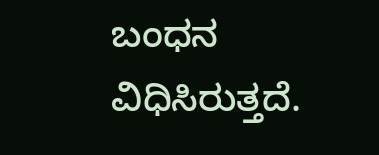ಬಂಧನ ವಿಧಿಸಿರುತ್ತದೆ.